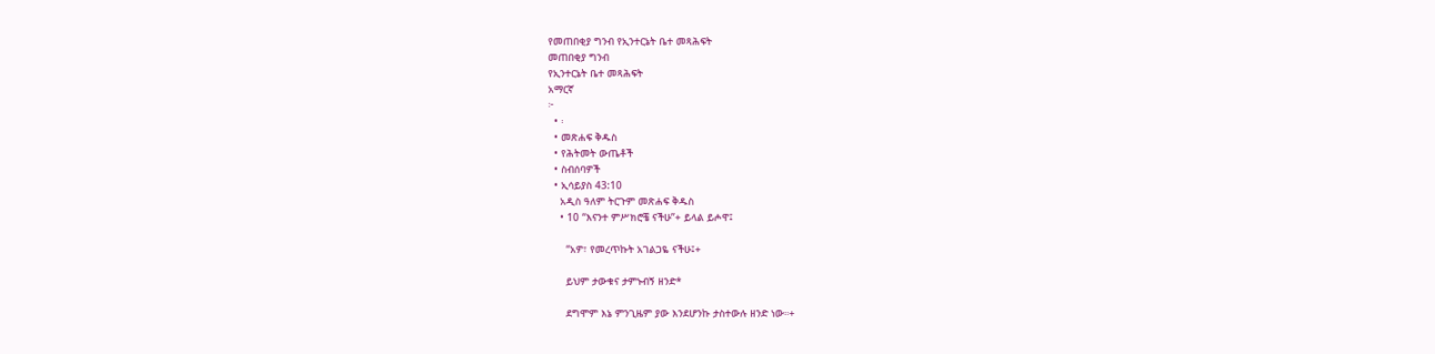የመጠበቂያ ግንብ የኢንተርኔት ቤተ መጻሕፍት
መጠበቂያ ግንብ
የኢንተርኔት ቤተ መጻሕፍት
አማርኛ
፦
  • ፡
  • መጽሐፍ ቅዱስ
  • የሕትመት ውጤቶች
  • ስብሰባዎች
  • ኢሳይያስ 43:10
    አዲስ ዓለም ትርጉም መጽሐፍ ቅዱስ
    • 10 “እናንተ ምሥክሮቼ ናችሁ”+ ይላል ይሖዋ፤

      “አዎ፣ የመረጥኩት አገልጋዬ ናችሁ፤+

      ይህም ታውቁና ታምኑብኝ ዘንድ*

      ደግሞም እኔ ምንጊዜም ያው እንደሆንኩ ታስተውሉ ዘንድ ነው።+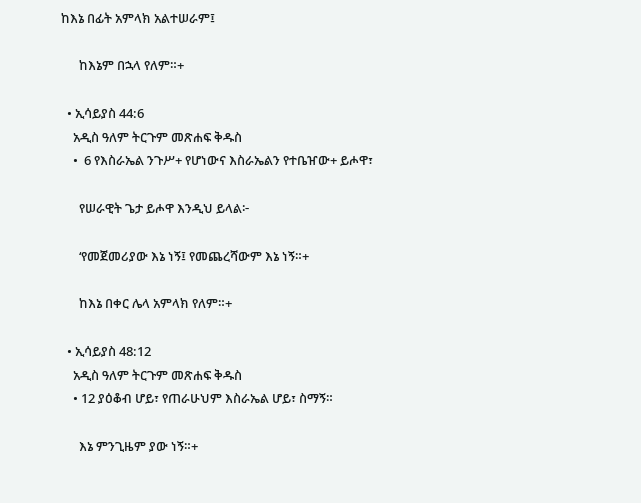ከእኔ በፊት አምላክ አልተሠራም፤

      ከእኔም በኋላ የለም።+

  • ኢሳይያስ 44:6
    አዲስ ዓለም ትርጉም መጽሐፍ ቅዱስ
    •  6 የእስራኤል ንጉሥ+ የሆነውና እስራኤልን የተቤዠው+ ይሖዋ፣

      የሠራዊት ጌታ ይሖዋ እንዲህ ይላል፦

      ‘የመጀመሪያው እኔ ነኝ፤ የመጨረሻውም እኔ ነኝ።+

      ከእኔ በቀር ሌላ አምላክ የለም።+

  • ኢሳይያስ 48:12
    አዲስ ዓለም ትርጉም መጽሐፍ ቅዱስ
    • 12 ያዕቆብ ሆይ፣ የጠራሁህም እስራኤል ሆይ፣ ስማኝ።

      እኔ ምንጊዜም ያው ነኝ።+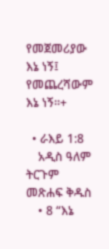የመጀመሪያው እኔ ነኝ፤ የመጨረሻውም እኔ ነኝ።+

  • ራእይ 1:8
    አዲስ ዓለም ትርጉም መጽሐፍ ቅዱስ
    • 8 “እኔ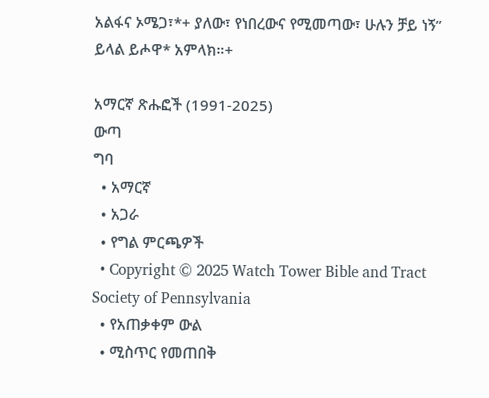አልፋና ኦሜጋ፣*+ ያለው፣ የነበረውና የሚመጣው፣ ሁሉን ቻይ ነኝ” ይላል ይሖዋ* አምላክ።+

አማርኛ ጽሑፎች (1991-2025)
ውጣ
ግባ
  • አማርኛ
  • አጋራ
  • የግል ምርጫዎች
  • Copyright © 2025 Watch Tower Bible and Tract Society of Pennsylvania
  • የአጠቃቀም ውል
  • ሚስጥር የመጠበቅ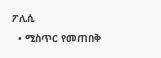ፖሊሲ
  • ሚስጥር የመጠበቅ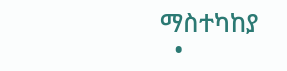ማስተካከያ
  •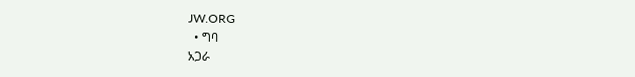JW.ORG
  • ግባ
አጋራ